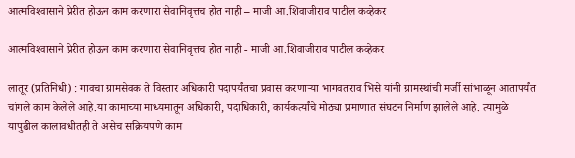आत्मविश्‍वासाने प्रेरीत होऊन काम करणारा सेवानिवृत्तच होत नाही – माजी आ.शिवाजीराव पाटील कव्हेकर

आत्मविश्‍वासाने प्रेरीत होऊन काम करणारा सेवानिवृत्तच होत नाही - माजी आ.शिवाजीराव पाटील कव्हेकर

लातूर (प्रतिनिधी) : गावचा ग्रामसेवक ते विस्तार अधिकारी पदापर्यंतचा प्रवास करणार्‍या भागवतराव भिसे यांनी ग्रामस्थांची मर्जी सांभाळून आतापर्यंत चांगले काम केलेले आहे.या कामाच्या माध्यमातून अधिकारी, पदाधिकारी, कार्यकर्त्यांचे मोठ्या प्रमाणात संघटन निर्माण झालेले आहे. त्यामुळे यापुढील कालावधीतही ते असेच सक्रियपणे काम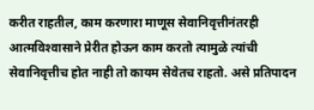करीत राहतील, काम करणारा माणूस सेवानिवृत्तीनंतरही आत्मविश्‍वासाने प्रेरीत होऊन काम करतो त्यामुळे त्यांची सेवानिवृत्तीच होत नाही तो कायम सेवेतच राहतो. असे प्रतिपादन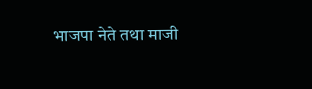भाजपा नेते तथा माजी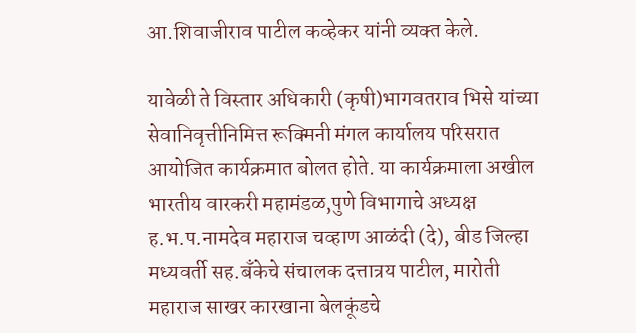आ.शिवाजीराव पाटील कव्हेकर यांनी व्यक्‍त केले.

यावेळी ते विस्तार अधिकारी (कृषी)भागवतराव भिसे यांच्या सेवानिवृत्तीनिमित्त रूक्मिनी मंगल कार्यालय परिसरात आयोजित कार्यक्रमात बोलत होते. या कार्यक्रमाला अखील भारतीय वारकरी महामंडळ,पुणे विभागाचे अध्यक्ष ह.भ.प.नामदेव महाराज चव्हाण आळंदी (दे), बीड जिल्हा मध्यवर्ती सह.बँकेचे संचालक दत्तात्रय पाटील, मारोती महाराज साखर कारखाना बेलकूंडचे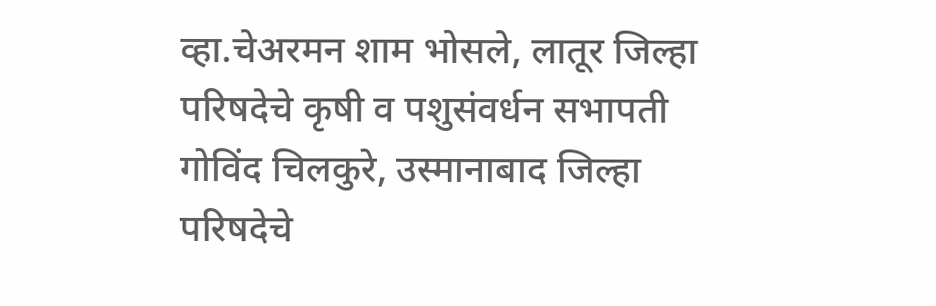व्हा.चेअरमन शाम भोसले, लातूर जिल्हा परिषदेचे कृषी व पशुसंवर्धन सभापती गोविंद चिलकुरे, उस्मानाबाद जिल्हा परिषदेचे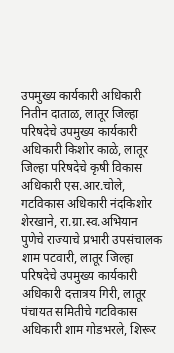उपमुख्य कार्यकारी अधिकारी नितीन दाताळ, लातूर जिल्हा परिषदेचे उपमुख्य कार्यकारी अधिकारी किशोर काळे, लातूर जिल्हा परिषदेचे कृषी विकास अधिकारी एस.आर.चोले, गटविकास अधिकारी नंदकिशोर शेरखाने, रा.ग्रा.स्व.अभियान पुणेचे राज्याचे प्रभारी उपसंचालक शाम पटवारी, लातूर जिल्हा परिषदेचे उपमुख्य कार्यकारी अधिकारी दत्तात्रय गिरी, लातूर पंचायत समितीचे गटविकास अधिकारी शाम गोडभरले, शिरूर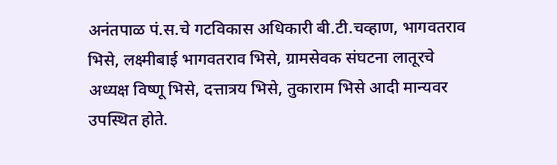अनंतपाळ पं.स.चे गटविकास अधिकारी बी.टी.चव्हाण, भागवतराव भिसे, लक्ष्मीबाई भागवतराव भिसे, ग्रामसेवक संघटना लातूरचे अध्यक्ष विष्णू भिसे, दत्तात्रय भिसे, तुकाराम भिसे आदी मान्यवर उपस्थित होते.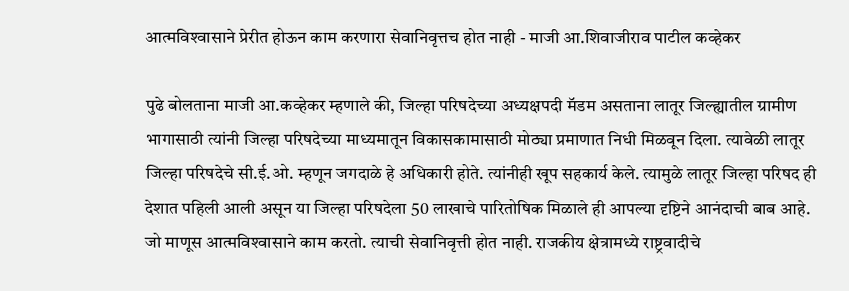आत्मविश्‍वासाने प्रेरीत होऊन काम करणारा सेवानिवृत्तच होत नाही - माजी आ.शिवाजीराव पाटील कव्हेकर

पुढे बोलताना माजी आ.कव्हेकर म्हणाले की, जिल्हा परिषदेच्या अध्यक्षपदी मॅडम असताना लातूर जिल्ह्यातील ग्रामीण भागासाठी त्यांनी जिल्हा परिषदेच्या माध्यमातून विकासकामासाठी मोठ्या प्रमाणात निधी मिळवून दिला. त्यावेळी लातूर जिल्हा परिषदेचे सी.ई.ओ. म्हणून जगदाळे हे अधिकारी होते. त्यांनीही खूप सहकार्य केले. त्यामुळे लातूर जिल्हा परिषद ही देशात पहिली आली असून या जिल्हा परिषदेला 50 लाखाचे पारितोषिक मिळाले ही आपल्या दृष्टिने आनंदाची बाब आहे. जो माणूस आत्मविश्‍वासाने काम करतो. त्याची सेवानिवृत्ती होत नाही. राजकीय क्षेत्रामध्ये राष्ट्रवादीचे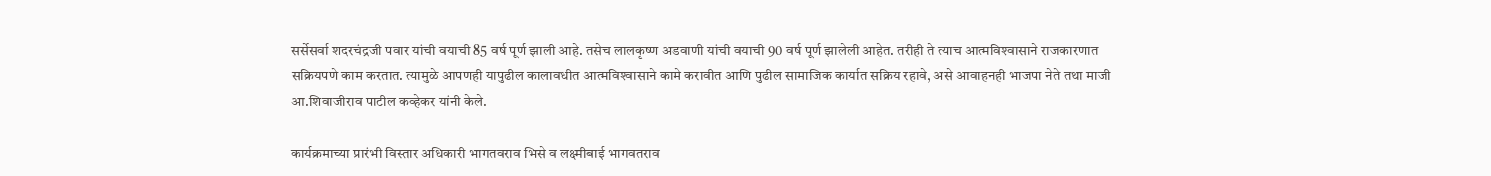सर्सेसर्वा शदरचंद्रजी पवार यांची वयाची 85 वर्ष पूर्ण झाली आहे. तसेच लालकृष्ण अडवाणी यांची वयाची 90 वर्ष पूर्ण झालेली आहेत. तरीही ते त्याच आत्मविश्‍वासाने राजकारणात सक्रियपणे काम करतात. त्यामुळे आपणही यापुढील कालावधीत आत्मविश्‍वासाने कामे करावीत आणि पुढील सामाजिक कार्यात सक्रिय रहावे, असे आवाहनही भाजपा नेते तथा माजी आ.शिवाजीराव पाटील कव्हेकर यांनी केले.

कार्यक्रमाच्या प्रारंभी विस्तार अधिकारी भागतवराव भिसे व लक्ष्मीबाई भागवतराव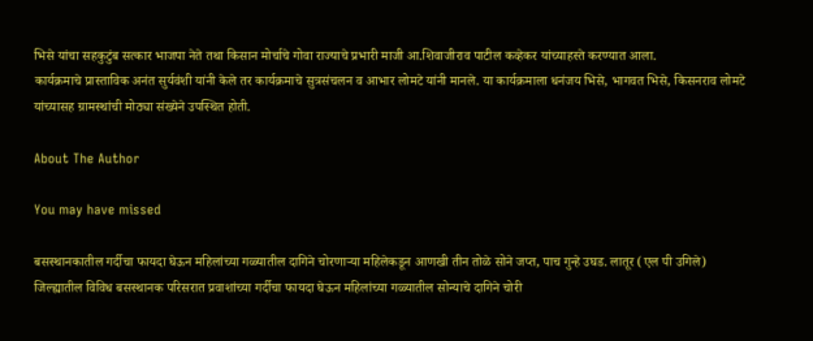भिसे यांचा सहकुटुंब सत्कार भाजपा नेते तथा किसान मोर्चाचे गोवा राज्याचे प्रभारी माजी आ.शिवाजीराव पाटील कव्हेकर यांच्याहस्ते करण्यात आला.
कार्यक्रमाचे प्रास्ताविक अनंत सुर्यवंशी यांनी केले तर कार्यक्रमाचे सुत्रसंचलन व आभार लोमटे यांनी मानले. या कार्यक्रमाला धनंजय भिसे, भागवत भिसे, किसनराव लोमटे यांच्यासह ग्रामस्थांची मोठ्या संख्येने उपस्थित होती.

About The Author

You may have missed

बसस्थानकातील गर्दीचा फायदा घेऊन महिलांच्या गळ्यातील दागिने चोरणाऱ्या महिलेकडून आणखी तीन तोळे सोने जप्त, पाच गुन्हे उघड. लातूर (एल पी उगिले) जिल्ह्यातील विविध बसस्थानक परिसरात प्रवाशांच्या गर्दीचा फायदा घेऊन महिलांच्या गळ्यातील सोन्याचे दागिने चोरी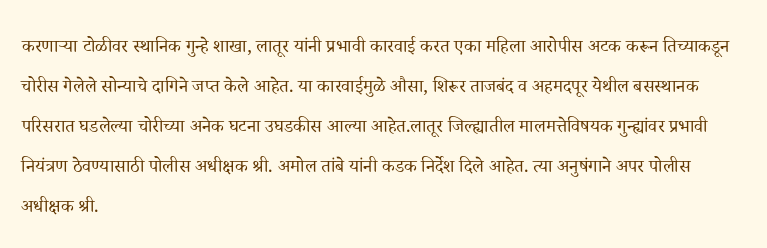करणाऱ्या टोळीवर स्थानिक गुन्हे शाखा, लातूर यांनी प्रभावी कारवाई करत एका महिला आरोपीस अटक करून तिच्याकडून चोरीस गेलेले सोन्याचे दागिने जप्त केले आहेत. या कारवाईमुळे औसा, शिरूर ताजबंद व अहमदपूर येथील बसस्थानक परिसरात घडलेल्या चोरीच्या अनेक घटना उघडकीस आल्या आहेत.लातूर जिल्ह्यातील मालमत्तेविषयक गुन्ह्यांवर प्रभावी नियंत्रण ठेवण्यासाठी पोलीस अधीक्षक श्री. अमोल तांबे यांनी कडक निर्देश दिले आहेत. त्या अनुषंगाने अपर पोलीस अधीक्षक श्री.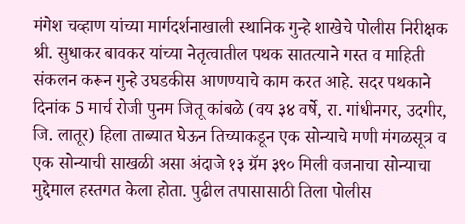मंगेश चव्हाण यांच्या मार्गदर्शनाखाली स्थानिक गुन्हे शाखेचे पोलीस निरीक्षक श्री. सुधाकर बावकर यांच्या नेतृत्वातील पथक सातत्याने गस्त व माहिती संकलन करून गुन्हे उघडकीस आणण्याचे काम करत आहे. सदर पथकाने दिनांक 5 मार्च रोजी पुनम जितू कांबळे (वय ३४ वर्षे, रा. गांधीनगर, उदगीर, जि. लातूर) हिला ताब्यात घेऊन तिच्याकडून एक सोन्याचे मणी मंगळसूत्र व एक सोन्याची साखळी असा अंदाजे १३ ग्रॅम ३९० मिली वजनाचा सोन्याचा मुद्देमाल हस्तगत केला होता. पुढील तपासासाठी तिला पोलीस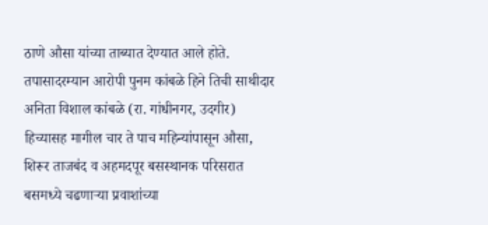ठाणे औसा यांच्या ताब्यात देण्यात आले होते. तपासादरम्यान आरोपी पुनम कांबळे हिने तिची साथीदार अनिता विशाल कांबळे (रा. गांधीनगर, उदगीर) हिच्यासह मागील चार ते पाच महिन्यांपासून औसा, शिरूर ताजबंद व अहमदपूर बसस्थानक परिसरात बसमध्ये चढणाऱ्या प्रवाशांच्या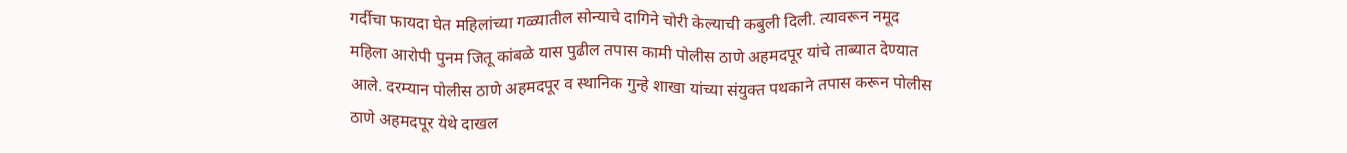गर्दीचा फायदा घेत महिलांच्या गळ्यातील सोन्याचे दागिने चोरी केल्याची कबुली दिली. त्यावरून नमूद महिला आरोपी पुनम जितू कांबळे यास पुढील तपास कामी पोलीस ठाणे अहमदपूर यांचे ताब्यात देण्यात आले. दरम्यान पोलीस ठाणे अहमदपूर व स्थानिक गुन्हे शाखा यांच्या संयुक्त पथकाने तपास करून पोलीस ठाणे अहमदपूर येथे दाखल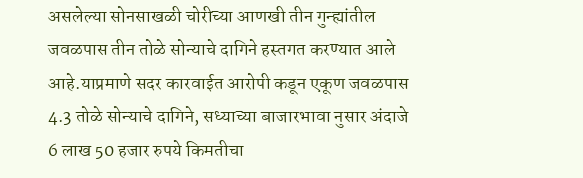असलेल्या सोनसाखळी चोरीच्या आणखी तीन गुन्ह्यांतील जवळपास तीन तोळे सोन्याचे दागिने हस्तगत करण्यात आले आहे.याप्रमाणे सदर कारवाईत आरोपी कडून एकूण जवळपास 4.3 तोळे सोन्याचे दागिने, सध्याच्या बाजारभावा नुसार अंदाजे 6 लाख 50 हजार रुपये किमतीचा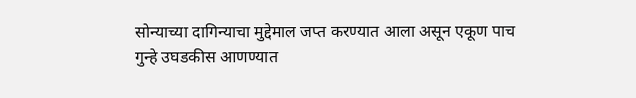सोन्याच्या दागिन्याचा मुद्देमाल जप्त करण्यात आला असून एकूण पाच गुन्हे उघडकीस आणण्यात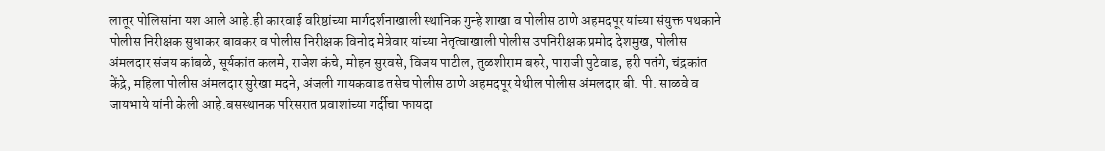लातूर पोलिसांना यश आले आहे.ही कारवाई वरिष्ठांच्या मार्गदर्शनाखाली स्थानिक गुन्हे शाखा व पोलीस ठाणे अहमदपूर यांच्या संयुक्त पथकाने पोलीस निरीक्षक सुधाकर बावकर व पोलीस निरीक्षक विनोद मेत्रेवार यांच्या नेतृत्वाखाली पोलीस उपनिरीक्षक प्रमोद देशमुख, पोलीस अंमलदार संजय कांबळे, सूर्यकांत कलमे, राजेश कंचे, मोहन सुरवसे, विजय पाटील, तुळशीराम बरुरे, पाराजी पुटेवाड, हरी पतंगे, चंद्रकांत केंद्रे, महिला पोलीस अंमलदार सुरेखा मदने, अंजली गायकवाड तसेच पोलीस ठाणे अहमदपूर येथील पोलीस अंमलदार बी. पी. साळवे व जायभाये यांनी केली आहे.बसस्थानक परिसरात प्रवाशांच्या गर्दीचा फायदा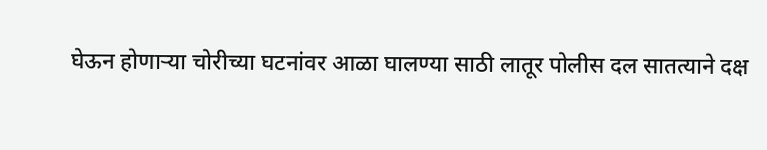घेऊन होणाऱ्या चोरीच्या घटनांवर आळा घालण्या साठी लातूर पोलीस दल सातत्याने दक्ष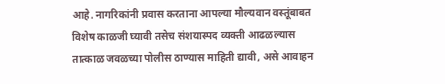आहे. नागरिकांनी प्रवास करताना आपल्या मौल्यवान वस्तूंबाबत विशेष काळजी घ्यावी तसेच संशयास्पद व्यक्ती आढळल्यास तात्काळ जवळच्या पोलीस ठाण्यास माहिती द्यावी, असे आवाहन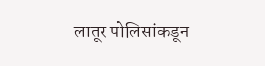लातूर पोलिसांकडून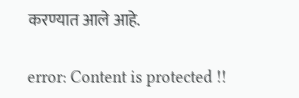करण्यात आले आहे.

error: Content is protected !!